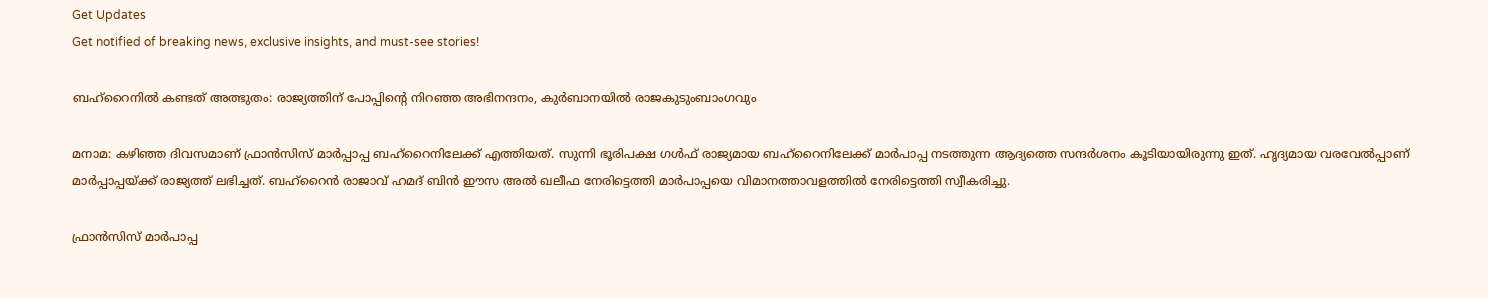Get Updates
Get notified of breaking news, exclusive insights, and must-see stories!

ബഹ്റൈനില്‍ കണ്ടത് അത്ഭുതം: രാജ്യത്തിന് പോപ്പിന്റെ നിറഞ്ഞ അഭിനന്ദനം, കുർബാനയില്‍ രാജകുടുംബാംഗവും

മനാമ: കഴിഞ്ഞ ദിവസമാണ് ഫ്രാന്‍സിസ് മാർപ്പാപ്പ ബഹ്റൈനിലേക്ക് എത്തിയത്. സുന്നി ഭൂരിപക്ഷ ഗൾഫ് രാജ്യമായ ബഹ്‌റൈനിലേക്ക് മാർപാപ്പ നടത്തുന്ന ആദ്യത്തെ സന്ദർശനം കൂടിയായിരുന്നു ഇത്. ഹൃദ്യമായ വരവേല്‍പ്പാണ് മാർപ്പാപ്പയ്ക്ക് രാജ്യത്ത് ലഭിച്ചത്. ബഹ്‌റൈൻ രാജാവ് ഹമദ് ബിൻ ഈസ അൽ ഖലീഫ നേരിട്ടെത്തി മാർപാപ്പയെ വിമാനത്താവളത്തില്‍ നേരിട്ടെത്തി സ്വീകരിച്ചു.

ഫ്രാൻസിസ് മാർപാപ്പ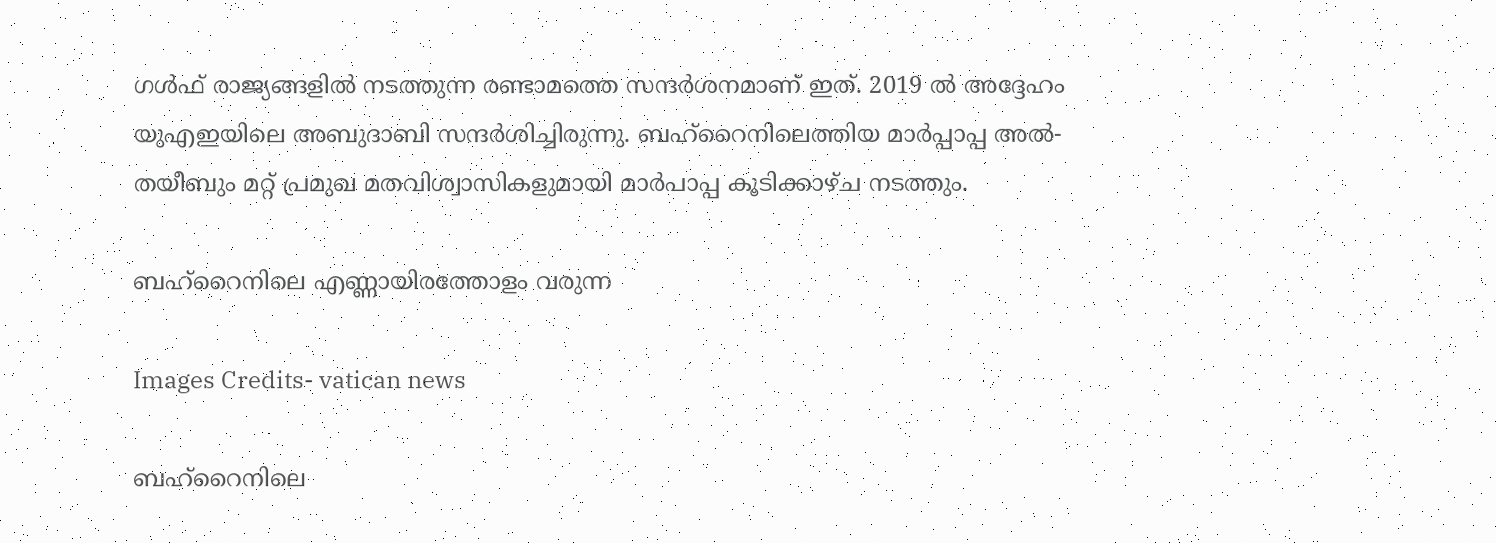ഗള്‍ഫ് രാജ്യങ്ങളില്‍ നടത്തുന്ന രണ്ടാമത്തെ സന്ദർശനമാണ് ഇത്. 2019 ൽ അദ്ദേഹം യുഎഇയിലെ അബുദാബി സന്ദർശിച്ചിരുന്നു. ബഹ്‌റൈനിലെത്തിയ മാർപ്പാപ്പ അൽ-തയീബും മറ്റ് പ്രമുഖ മതവിശ്വാസികളുമായി മാർപാപ്പ കൂടിക്കാഴ്ച നടത്തും.

ബഹ്‌റൈനിലെ എണ്ണായിരത്തോളം വരുന്ന

Images Credits- vatican news

ബഹ്‌റൈനിലെ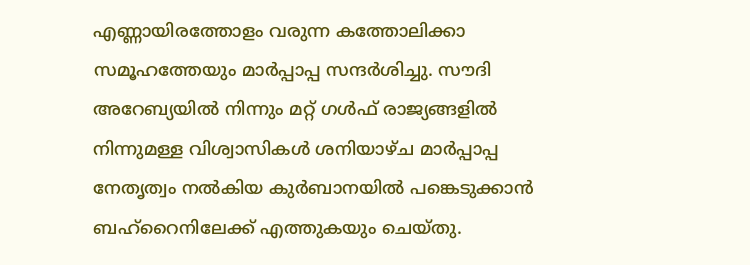എണ്ണായിരത്തോളം വരുന്ന കത്തോലിക്കാ സമൂഹത്തേയും മാർപ്പാപ്പ സന്ദർശിച്ചു. സൗദി അറേബ്യയിൽ നിന്നും മറ്റ് ഗള്‍ഫ് രാജ്യങ്ങളില്‍ നിന്നുമള്ള വിശ്വാസികള്‍ ശനിയാഴ്ച മാർപ്പാപ്പ നേതൃത്വം നല്‍കിയ കുർബാനയില്‍ പങ്കെടുക്കാന്‍ ബഹ്റൈനിലേക്ക് എത്തുകയും ചെയ്തു.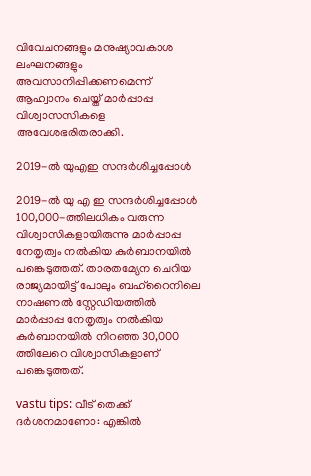വിവേചനങ്ങളും മനുഷ്യാവകാശ ലംഘനങ്ങളും അവസാനിപ്പിക്കണമെന്ന് ആഹ്വാനം ചെയ്ത് മാർപ്പാപ്പ വിശ്വാസസികളെ അവേശഭരിതരാക്കി.

2019-ൽ യുഎഇ സന്ദർശിച്ചപ്പോള്‍

2019-ൽ യു എ ഇ സന്ദർശിച്ചപ്പോള്‍ 100,000-ത്തിലധികം വരുന്ന വിശ്വാസികളായിരുന്നു മാർപ്പാപ്പ നേതൃത്വം നല്‍കിയ കുർബാനയില്‍ പങ്കെടുത്തത്. താരതമ്യേന ചെറിയ രാജ്യമായിട്ട് പോലും ബഹ്‌റൈനിലെ നാഷണൽ സ്റ്റേഡിയത്തില്‍ മാർപ്പാപ്പ നേതൃത്വം നല്‍കിയ കുർബാനയില്‍ നിറഞ്ഞ 30,000 ത്തിലേറെ വിശ്വാസികളാണ് പങ്കെടുത്തത്.

vastu tips: വീട് തെക്ക് ദർശനമാണോ: എങ്കില്‍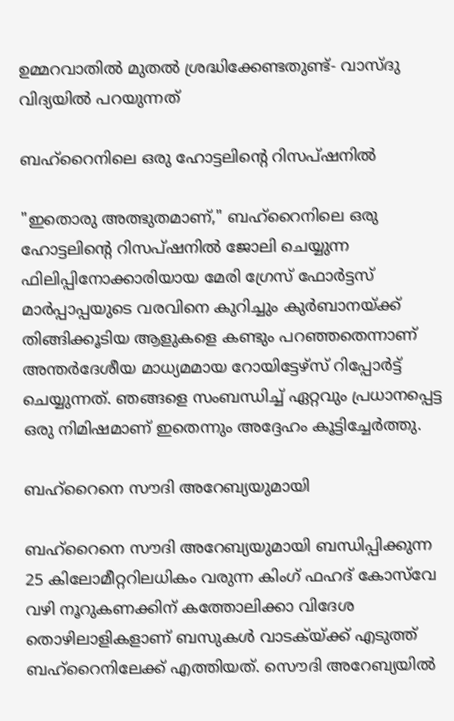ഉമ്മറവാതില്‍ മുതല്‍ ശ്രദ്ധിക്കേണ്ടതുണ്ട്- വാസ്ദു വിദ്യയില്‍ പറയുന്നത്

ബഹ്‌റൈനിലെ ഒരു ഹോട്ടലിന്റെ റിസപ്ഷനിൽ

"ഇതൊരു അത്ഭുതമാണ്," ബഹ്‌റൈനിലെ ഒരു ഹോട്ടലിന്റെ റിസപ്ഷനിൽ ജോലി ചെയ്യുന്ന ഫിലിപ്പിനോക്കാരിയായ മേരി ഗ്രേസ് ഫോർട്ടസ് മാർപ്പാപ്പയുടെ വരവിനെ കുറിച്ചും കുർബാനയ്ക്ക് തിങ്ങിക്കൂടിയ ആളുകളെ കണ്ടും പറഞ്ഞതെന്നാണ് അന്തർദേശീയ മാധ്യമമായ റോയിട്ടേഴ്സ് റിപ്പോർട്ട് ചെയ്യുന്നത്. ഞങ്ങളെ സംബന്ധിച്ച് ഏറ്റവും പ്രധാനപ്പെട്ട ഒരു നിമിഷമാണ് ഇതെന്നും അദ്ദേഹം കൂട്ടിച്ചേർത്തു.

ബഹ്‌റൈനെ സൗദി അറേബ്യയുമായി

ബഹ്‌റൈനെ സൗദി അറേബ്യയുമായി ബന്ധിപ്പിക്കുന്ന 25 കിലോമീറ്ററിലധികം വരുന്ന കിംഗ് ഫഹദ് കോസ്‌വേ വഴി നൂറുകണക്കിന് കത്തോലിക്കാ വിദേശ തൊഴിലാളികളാണ് ബസുകള്‍ വാടക്യ്ക്ക് എടുത്ത് ബഹ്റൈനിലേക്ക് എത്തിയത്. സൌദി അറേബ്യയില്‍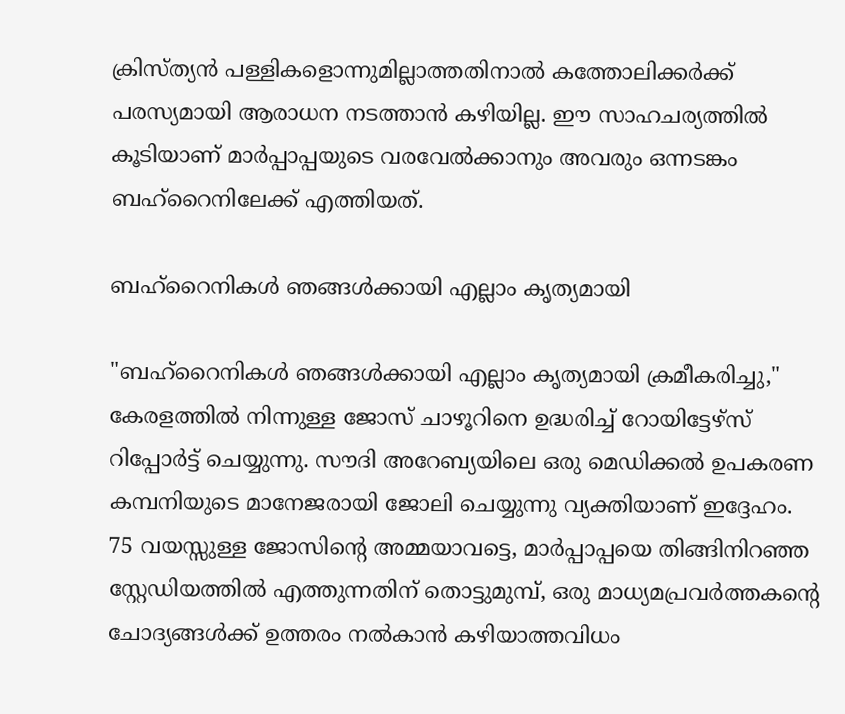ക്രിസ്ത്യന്‍ പള്ളികളൊന്നുമില്ലാത്തതിനാല്‍ കത്തോലിക്കർക്ക് പരസ്യമായി ആരാധന നടത്താന്‍ കഴിയില്ല. ഈ സാഹചര്യത്തില്‍ കൂടിയാണ് മാർപ്പാപ്പയുടെ വരവേല്‍ക്കാനും അവരും ഒന്നടങ്കം ബഹ്റൈനിലേക്ക് എത്തിയത്.

ബഹ്‌റൈനികൾ ഞങ്ങൾക്കായി എല്ലാം കൃത്യമായി

"ബഹ്‌റൈനികൾ ഞങ്ങൾക്കായി എല്ലാം കൃത്യമായി ക്രമീകരിച്ചു," കേരളത്തിൽ നിന്നുള്ള ജോസ് ചാഴൂറിനെ ഉദ്ധരിച്ച് റോയിട്ടേഴ്സ് റിപ്പോർട്ട് ചെയ്യുന്നു. സൗദി അറേബ്യയിലെ ഒരു മെഡിക്കൽ ഉപകരണ കമ്പനിയുടെ മാനേജരായി ജോലി ചെയ്യുന്നു വ്യക്തിയാണ് ഇദ്ദേഹം. 75 വയസ്സുള്ള ജോസിന്റെ അമ്മയാവട്ടെ, മാർപ്പാപ്പയെ തിങ്ങിനിറഞ്ഞ സ്റ്റേഡിയത്തിൽ എത്തുന്നതിന് തൊട്ടുമുമ്പ്, ഒരു മാധ്യമപ്രവർത്തകന്റെ ചോദ്യങ്ങൾക്ക് ഉത്തരം നൽകാൻ കഴിയാത്തവിധം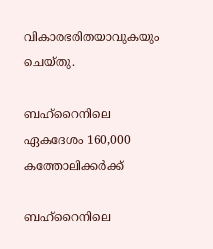വികാരഭരിതയാവുകയും ചെയ്തു.

ബഹ്‌റൈനിലെ ഏകദേശം 160,000 കത്തോലിക്കർക്ക്

ബഹ്‌റൈനിലെ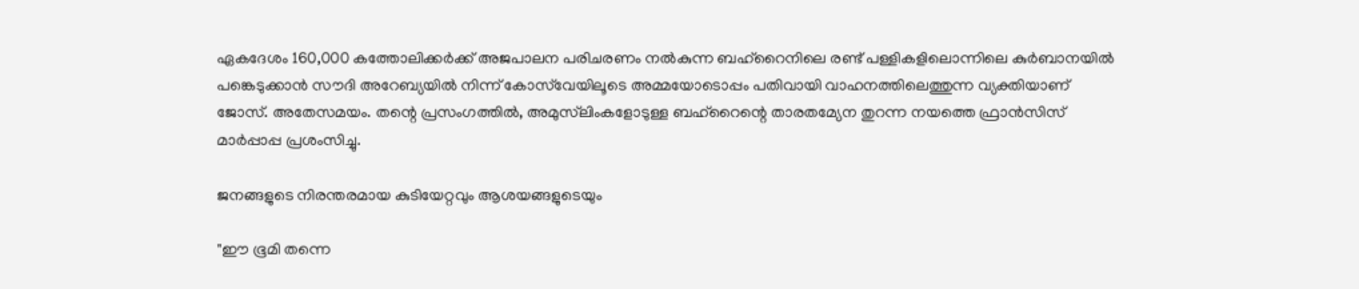ഏകദേശം 160,000 കത്തോലിക്കർക്ക് അജപാലന പരിചരണം നൽകുന്ന ബഹ്‌റൈനിലെ രണ്ട് പള്ളികളിലൊന്നിലെ കുർബാനയിൽ പങ്കെടുക്കാൻ സൗദി അറേബ്യയിൽ നിന്ന് കോസ്‌വേയിലൂടെ അമ്മയോടൊപ്പം പതിവായി വാഹനത്തിലെത്തുന്ന വ്യക്തിയാണ് ജോസ്. അതേസമയം. തന്റെ പ്രസംഗത്തിൽ, അമുസ്‌ലിംകളോടുള്ള ബഹ്‌റൈന്റെ താരതമ്യേന തുറന്ന നയത്തെ ഫ്രാൻസിസ് മാർപ്പാപ്പ പ്രശംസിച്ചു.

ജനങ്ങളുടെ നിരന്തരമായ കുടിയേറ്റവും ആശയങ്ങളുടെയും

"ഈ ഭൂമി തന്നെ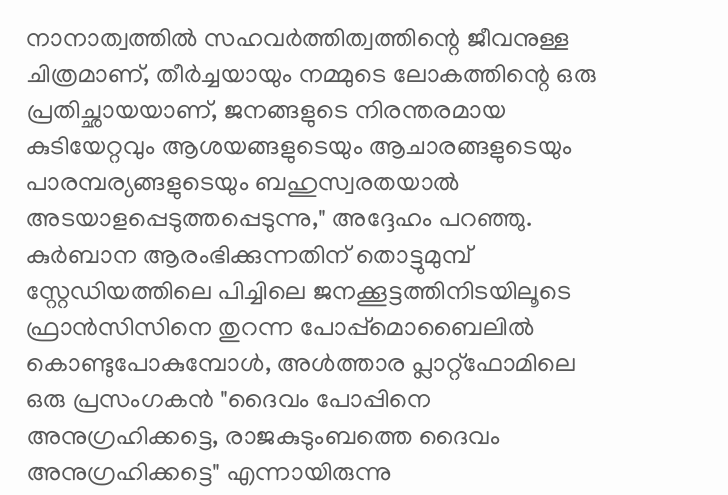നാനാത്വത്തിൽ സഹവർത്തിത്വത്തിന്റെ ജീവനുള്ള ചിത്രമാണ്, തീർച്ചയായും നമ്മുടെ ലോകത്തിന്റെ ഒരു പ്രതിച്ഛായയാണ്, ജനങ്ങളുടെ നിരന്തരമായ കുടിയേറ്റവും ആശയങ്ങളുടെയും ആചാരങ്ങളുടെയും പാരമ്പര്യങ്ങളുടെയും ബഹുസ്വരതയാൽ അടയാളപ്പെടുത്തപ്പെടുന്നു," അദ്ദേഹം പറഞ്ഞു. കുർബാന ആരംഭിക്കുന്നതിന് തൊട്ടുമുമ്പ് സ്റ്റേഡിയത്തിലെ പിച്ചിലെ ജനക്കൂട്ടത്തിനിടയിലൂടെ ഫ്രാൻസിസിനെ തുറന്ന പോപ്പ്മൊബൈലിൽ കൊണ്ടുപോകുമ്പോൾ, അൾത്താര പ്ലാറ്റ്‌ഫോമിലെ ഒരു പ്രസംഗകൻ "ദൈവം പോപ്പിനെ അനുഗ്രഹിക്കട്ടെ, രാജകുടുംബത്തെ ദൈവം അനുഗ്രഹിക്കട്ടെ" എന്നായിരുന്നു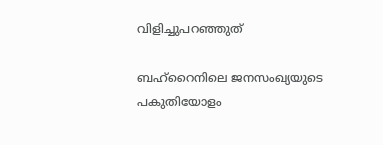വിളിച്ചുപറഞ്ഞുത്

ബഹ്‌റൈനിലെ ജനസംഖ്യയുടെ പകുതിയോളം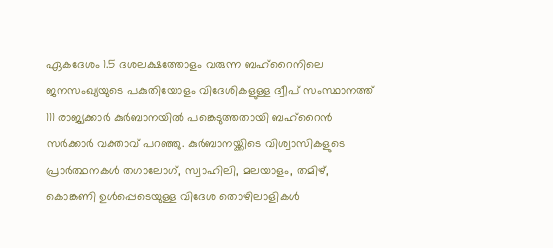ഏകദേശം 1.5 ദശലക്ഷത്തോളം വരുന്ന ബഹ്‌റൈനിലെ ജനസംഖ്യയുടെ പകുതിയോളം വിദേശികളുള്ള ദ്വീപ് സംസ്ഥാനത്ത് 111 രാജ്യക്കാർ കുർബാനയിൽ പങ്കെടുത്തതായി ബഹ്‌റൈൻ സർക്കാർ വക്താവ് പറഞ്ഞു. കുർബാനയ്ക്കിടെ വിശ്വാസികളുടെ പ്രാർത്ഥനകൾ തഗാലോഗ്, സ്വാഹിലി, മലയാളം, തമിഴ്, കൊങ്കണി ഉൾപ്പെടെയുള്ള വിദേശ തൊഴിലാളികൾ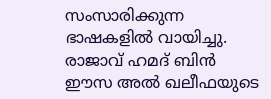സംസാരിക്കുന്ന ഭാഷകളിൽ വായിച്ചു. രാജാവ് ഹമദ് ബിൻ ഈസ അൽ ഖലീഫയുടെ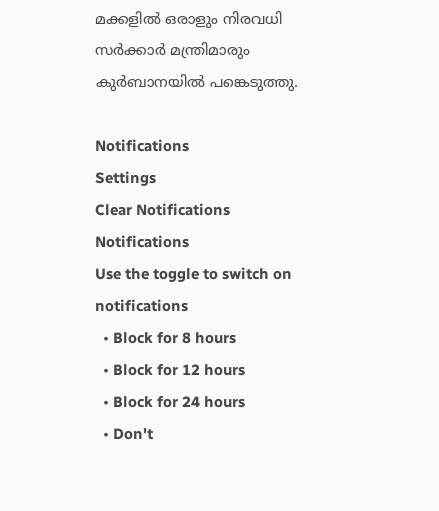മക്കളിൽ ഒരാളും നിരവധി സർക്കാർ മന്ത്രിമാരും കുർബാനയിൽ പങ്കെടുത്തു.

Notifications
Settings
Clear Notifications
Notifications
Use the toggle to switch on notifications
  • Block for 8 hours
  • Block for 12 hours
  • Block for 24 hours
  • Don't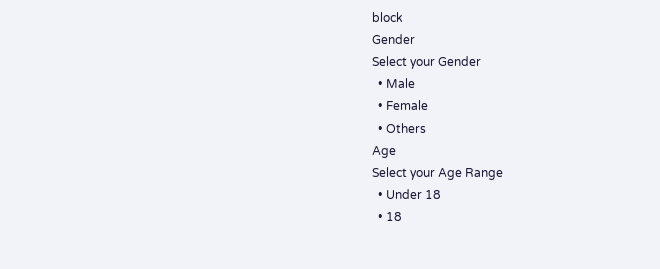block
Gender
Select your Gender
  • Male
  • Female
  • Others
Age
Select your Age Range
  • Under 18
  • 18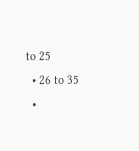to 25
  • 26 to 35
  •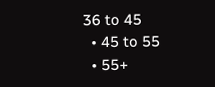36 to 45
  • 45 to 55
  • 55+